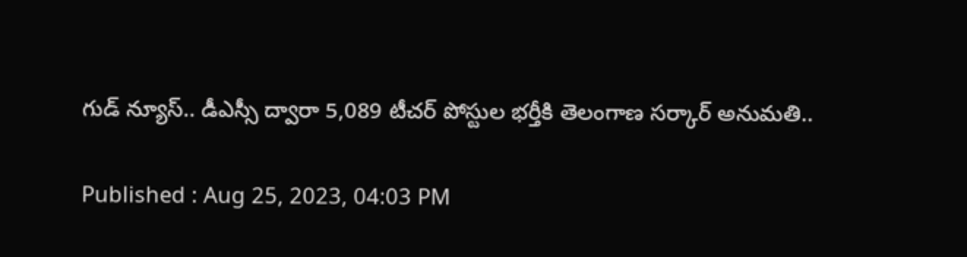గుడ్ న్యూస్.. డీఎస్సీ ద్వారా 5,089 టీచర్ పోస్టుల భర్తీకి తెలంగాణ సర్కార్ అనుమతి..

Published : Aug 25, 2023, 04:03 PM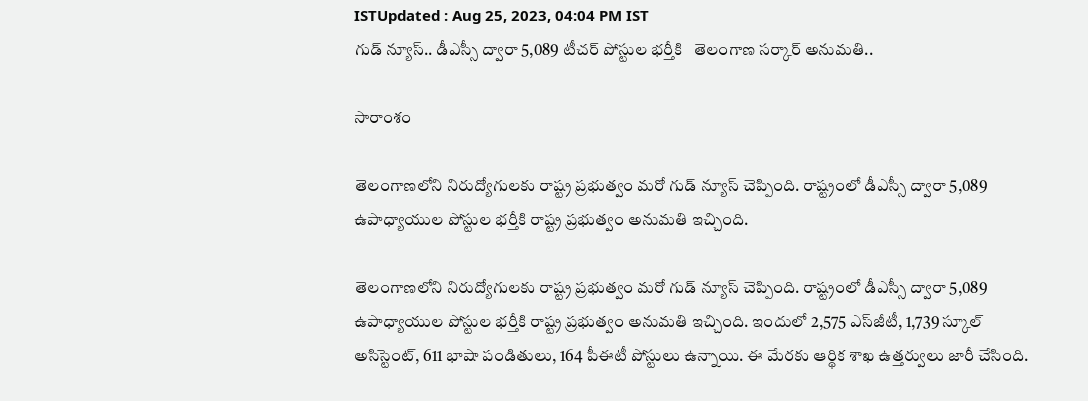ISTUpdated : Aug 25, 2023, 04:04 PM IST
గుడ్ న్యూస్.. డీఎస్సీ ద్వారా 5,089 టీచర్ పోస్టుల భర్తీకి   తెలంగాణ సర్కార్ అనుమతి..

సారాంశం

తెలంగాణలోని నిరుద్యోగులకు రాష్ట్ర ప్రభుత్వం మరో గుడ్ న్యూస్ చెప్పింది. రాష్ట్రంలో డీఎస్సీ ద్వారా 5,089 ఉపాధ్యాయుల పోస్టుల భర్తీకి రాష్ట్ర ప్రభుత్వం అనుమతి ఇచ్చింది.

తెలంగాణలోని నిరుద్యోగులకు రాష్ట్ర ప్రభుత్వం మరో గుడ్ న్యూస్ చెప్పింది. రాష్ట్రంలో డీఎస్సీ ద్వారా 5,089 ఉపాధ్యాయుల పోస్టుల భర్తీకి రాష్ట్ర ప్రభుత్వం అనుమతి ఇచ్చింది. ఇందులో 2,575 ఎస్‌జీటీ, 1,739 స్కూల్‌ అసిస్టెంట్‌, 611 భాషా పండితులు, 164 పీఈటీ పోస్టులు ఉన్నాయి. ఈ మేరకు ఆర్థిక శాఖ ఉత్తర్వులు జారీ చేసింది.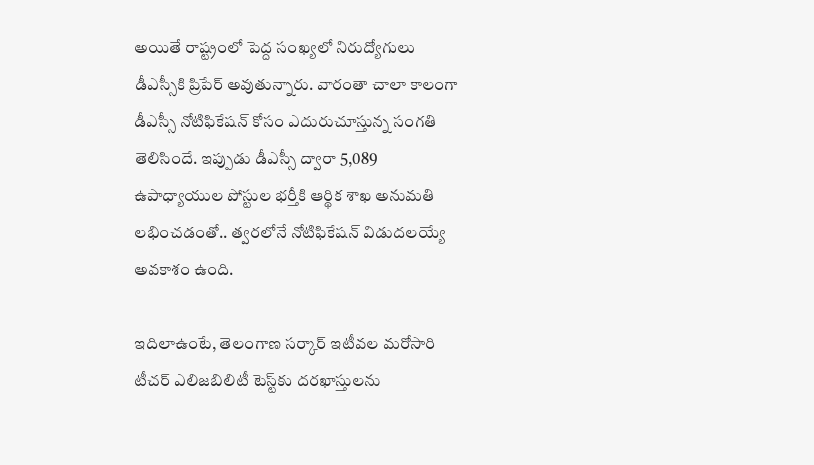అయితే రాష్ట్రంలో పెద్ద సంఖ్యలో నిరుద్యోగులు డీఎస్సీకి ప్రిపేర్ అవుతున్నారు. వారంతా చాలా కాలంగా డీఎస్సీ నోటిఫికేషన్ కోసం ఎదురుచూస్తున్న సంగతి తెలిసిందే. ఇప్పుడు డీఎస్సీ ద్వారా 5,089 ఉపాధ్యాయుల పోస్టుల భర్తీకి ఆర్థిక శాఖ అనుమతి లభించడంతో.. త్వరలోనే నోటిఫికేషన్ విడుదలయ్యే అవకాశం ఉంది.

ఇదిలాఉంటే, తెలంగాణ సర్కార్ ఇటీవల మరోసారి టీచ‌ర్ ఎలిజ‌బిలిటీ టెస్ట్‌కు దరఖాస్తులను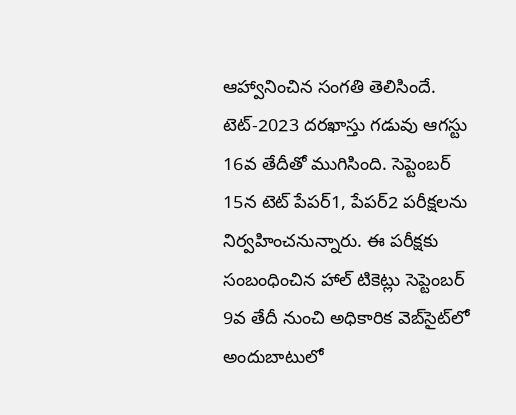ఆహ్వానించిన సంగతి తెలిసిందే. టెట్-2023 దరఖాస్తు గడువు ఆగస్టు 16వ తేదీతో ముగిసింది. సెప్టెంబర్‌ 15న టెట్‌ పేపర్‌1, పేపర్‌2 పరీక్షలను నిర్వహించనున్నారు. ఈ పరీక్షకు సంబంధించిన హాల్ టికెట్లు సెప్టెంబర్ 9వ తేదీ నుంచి అధికారిక వెబ్‌సైట్‌లో అందుబాటులో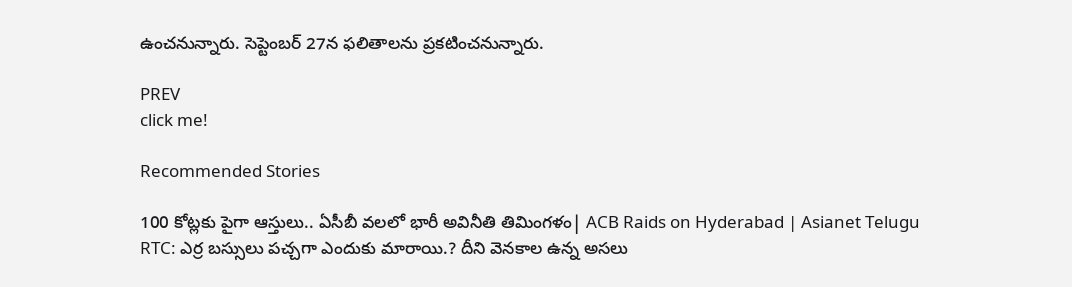ఉంచనున్నారు. సెప్టెంబర్ 27న ఫలితాలను ప్రకటించనున్నారు.

PREV
click me!

Recommended Stories

100 కోట్లకు పైగా ఆస్తులు.. ఏసీబీ వలలో భారీ అవినీతి తిమింగళం| ACB Raids on Hyderabad | Asianet Telugu
RTC: ఎర్ర బ‌స్సులు ప‌చ్చ‌గా ఎందుకు మారాయి.? దీని వెన‌కాల ఉన్న అస‌లు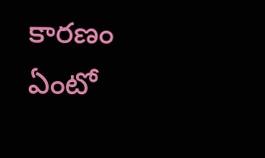కార‌ణం ఏంటో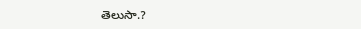తెలుసా.?